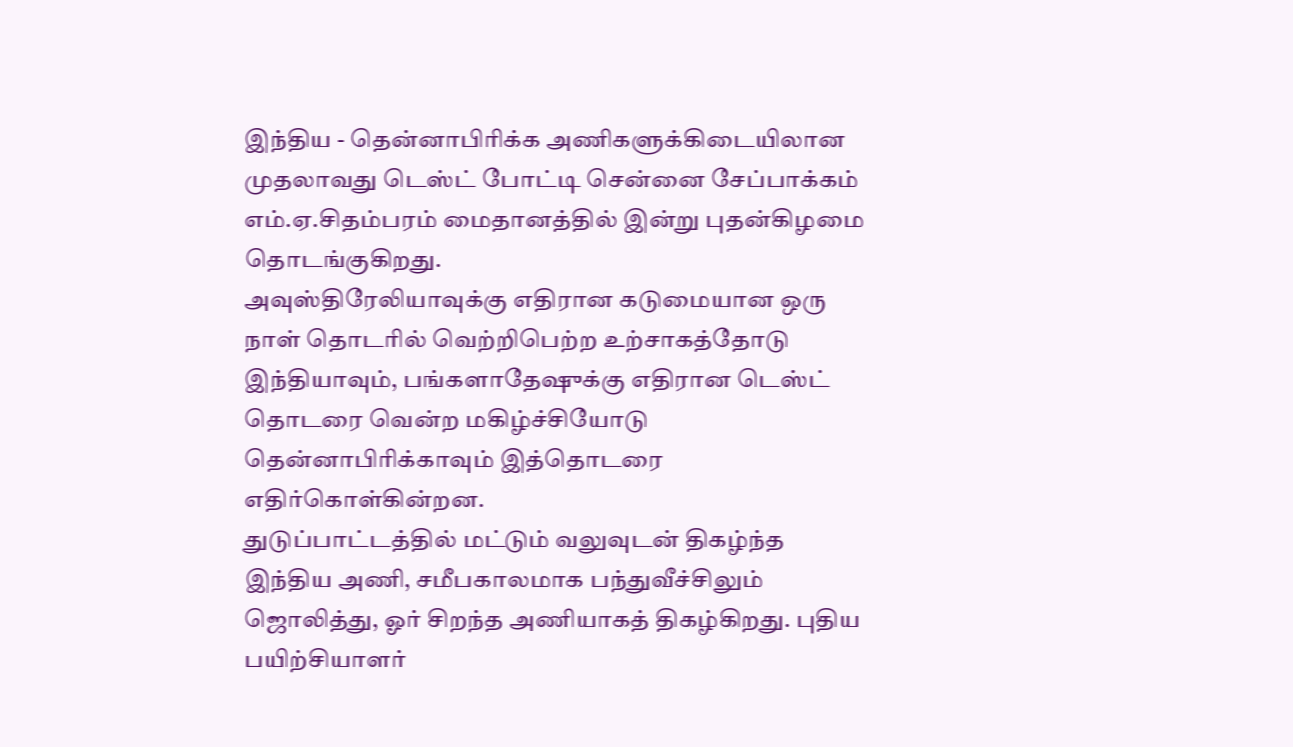இந்திய - தென்னாபிரிக்க அணிகளுக்கிடையிலான முதலாவது டெஸ்ட் போட்டி சென்னை சேப்பாக்கம் எம்.ஏ.சிதம்பரம் மைதானத்தில் இன்று புதன்கிழமை தொடங்குகிறது.
அவுஸ்திரேலியாவுக்கு எதிரான கடுமையான ஒரு நாள் தொடரில் வெற்றிபெற்ற உற்சாகத்தோடு இந்தியாவும், பங்களாதேஷுக்கு எதிரான டெஸ்ட் தொடரை வென்ற மகிழ்ச்சியோடு தென்னாபிரிக்காவும் இத்தொடரை எதிர்கொள்கின்றன.
துடுப்பாட்டத்தில் மட்டும் வலுவுடன் திகழ்ந்த இந்திய அணி, சமீபகாலமாக பந்துவீச்சிலும் ஜொலித்து, ஓர் சிறந்த அணியாகத் திகழ்கிறது. புதிய பயிற்சியாளர்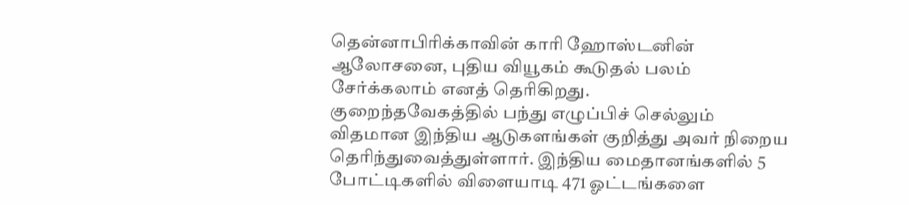தென்னாபிரிக்காவின் காரி ஹோஸ்டனின் ஆலோசனை, புதிய வியூகம் கூடுதல் பலம் சேர்க்கலாம் எனத் தெரிகிறது.
குறைந்தவேகத்தில் பந்து எழுப்பிச் செல்லும் விதமான இந்திய ஆடுகளங்கள் குறித்து அவர் நிறைய தெரிந்துவைத்துள்ளார். இந்திய மைதானங்களில் 5 போட்டிகளில் விளையாடி 471 ஓட்டங்களை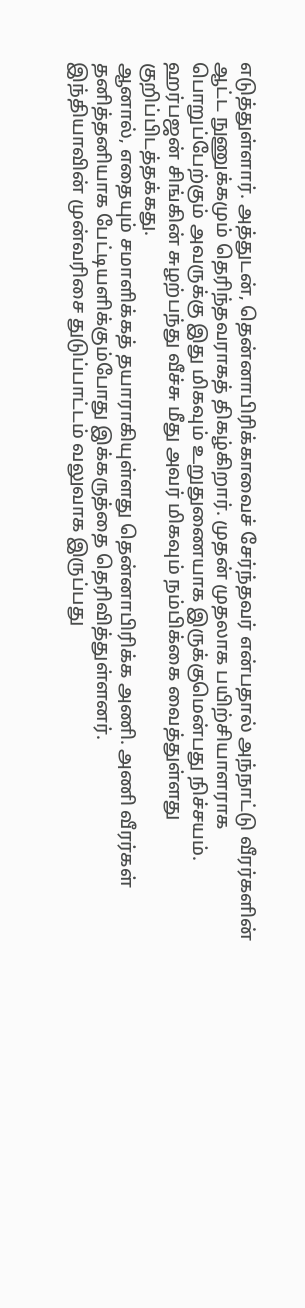எடுத்துள்ளார். அத்துடன், தென்னாபிரிக்காவைச் சேர்ந்தவர் என்பதால் அந்நாட்டு வீரர்களின் ஆட்ட நுணுக்கமும் தெரிந்தவராகத் திகழ்கிறார். முதன் முதலாக பயிற்சியாளராக பொறுப்பேற்கும் அவருக்கு இது மிகவும் உறுதுணையாக இருக்குமென்பது நிச்சயம்.
ஹர்பஜன் சிங்கின் சுழற்பந்து வீச்சு மீது அவர் மிகவும் நம்பிக்கை வைத்துள்ளது குறிப்பிடத்தக்கது.
ஆனால், எதையும் சமாளிக்கத் தயாராகியுள்ளது தென்னாபிரிக்க அணி. அணி வீரர்கள் தனித்தனியாக பேட்டியளிக்கும்போது இக்கருத்தை தெரிவித்துள்ளனர்.
இந்தியாவின் முன்வரிசை துடுப்பாட்டம் வலுவாக இருப்பது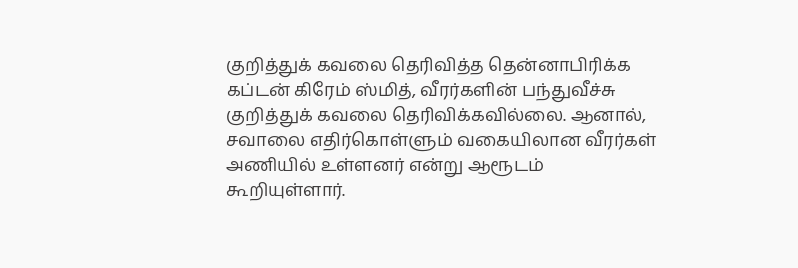குறித்துக் கவலை தெரிவித்த தென்னாபிரிக்க கப்டன் கிரேம் ஸ்மித், வீரர்களின் பந்துவீச்சு குறித்துக் கவலை தெரிவிக்கவில்லை. ஆனால், சவாலை எதிர்கொள்ளும் வகையிலான வீரர்கள் அணியில் உள்ளனர் என்று ஆரூடம் கூறியுள்ளார்.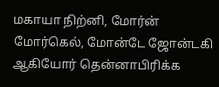மகாயா நிற்னி, மோர்ன் மோர்கெல், மோன்டே ஜோன்டகி ஆகியோர் தென்னாபிரிக்க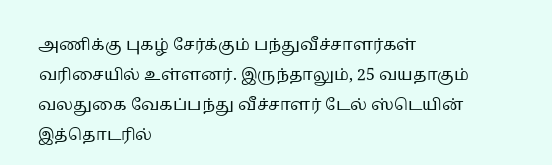அணிக்கு புகழ் சேர்க்கும் பந்துவீச்சாளர்கள் வரிசையில் உள்ளனர். இருந்தாலும், 25 வயதாகும் வலதுகை வேகப்பந்து வீச்சாளர் டேல் ஸ்டெயின் இத்தொடரில்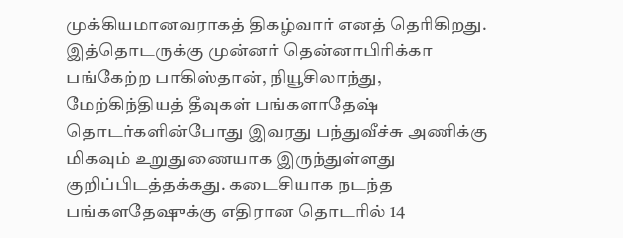முக்கியமானவராகத் திகழ்வார் எனத் தெரிகிறது. இத்தொடருக்கு முன்னர் தென்னாபிரிக்கா பங்கேற்ற பாகிஸ்தான், நியூசிலாந்து, மேற்கிந்தியத் தீவுகள் பங்களாதேஷ் தொடர்களின்போது இவரது பந்துவீச்சு அணிக்கு மிகவும் உறுதுணையாக இருந்துள்ளது குறிப்பிடத்தக்கது. கடைசியாக நடந்த பங்களதேஷுக்கு எதிரான தொடரில் 14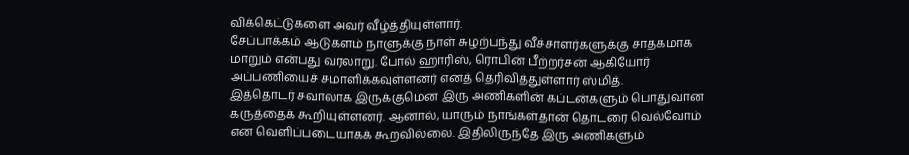விக்கெட்டுகளை அவர் வீழ்த்தியுள்ளார்.
சேப்பாக்கம் ஆடுகளம் நாளுக்கு நாள் சுழற்பந்து வீச்சாளர்களுக்கு சாதகமாக மாறும் என்பது வரலாறு. போல் ஹாரிஸ், ரொபின் பீற்றர்சன் ஆகியோர் அப்பணியைச் சமாளிக்கவுள்ளனர் எனத் தெரிவித்துள்ளார் ஸ்மித்.
இத்தொடர் சவாலாக இருக்குமென இரு அணிகளின் கப்டன்களும் பொதுவான கருத்தைக் கூறியுள்ளனர். ஆனால், யாரும் நாங்கள்தான் தொடரை வெல்வோம் என வெளிப்படையாகக் கூறவில்லை. இதிலிருந்தே இரு அணிகளும்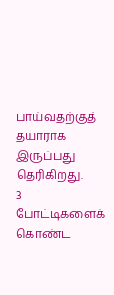பாய்வதற்குத் தயாராக இருப்பது தெரிகிறது.
3 போட்டிகளைக் கொண்ட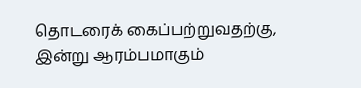தொடரைக் கைப்பற்றுவதற்கு, இன்று ஆரம்பமாகும்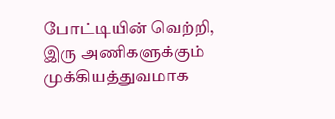போட்டியின் வெற்றி, இரு அணிகளுக்கும் முக்கியத்துவமாக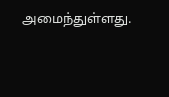அமைந்துள்ளது.